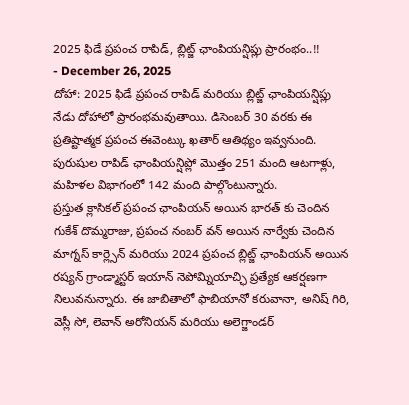2025 ఫిడే ప్రపంచ రాపిడ్, బ్లిట్జ్ ఛాంపియన్షిప్లు ప్రారంభం..!!
- December 26, 2025
దోహా: 2025 ఫిడే ప్రపంచ రాపిడ్ మరియు బ్లిట్జ్ ఛాంపియన్షిప్లు నేడు దోహాలో ప్రారంభమవుతాయి. డిసెంబర్ 30 వరకు ఈ ప్రతిష్టాత్మక ప్రపంచ ఈవెంట్కు ఖతార్ ఆతిథ్యం ఇవ్వనుంది. పురుషుల రాపిడ్ ఛాంపియన్షిప్లో మొత్తం 251 మంది ఆటగాళ్లు, మహిళల విభాగంలో 142 మంది పాల్గొంటున్నారు.
ప్రస్తుత క్లాసికల్ ప్రపంచ ఛాంపియన్ అయిన భారత్ కు చెందిన గుకేశ్ దొమ్మరాజు, ప్రపంచ నంబర్ వన్ అయిన నార్వేకు చెందిన మాగ్నస్ కార్ల్సెన్ మరియు 2024 ప్రపంచ బ్లిట్జ్ ఛాంపియన్ అయిన రష్యన్ గ్రాండ్మాస్టర్ ఇయాన్ నెపోమ్నియాచ్ఛి ప్రత్యేక ఆకర్షణగా నిలువనున్నారు. ఈ జాబితాలో ఫాబియానో కరువానా, అనిష్ గిరి, వెస్లీ సో, లెవాన్ అరోనియన్ మరియు అలెగ్జాండర్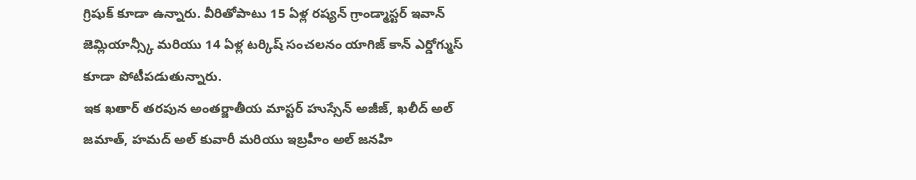గ్రిషుక్ కూడా ఉన్నారు. వీరితోపాటు 15 ఏళ్ల రష్యన్ గ్రాండ్మాస్టర్ ఇవాన్ జెమ్లియాన్స్కీ మరియు 14 ఏళ్ల టర్కిష్ సంచలనం యాగిజ్ కాన్ ఎర్డోగ్ముస్ కూడా పోటీపడుతున్నారు.
ఇక ఖతార్ తరపున అంతర్జాతీయ మాస్టర్ హుస్సేన్ అజీజ్, ఖలీద్ అల్ జమాత్, హమద్ అల్ కువారీ మరియు ఇబ్రహీం అల్ జనహి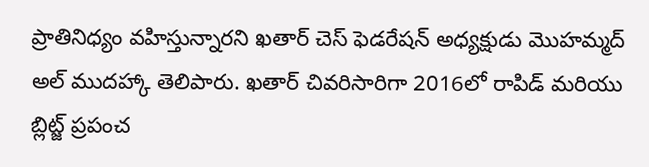ప్రాతినిధ్యం వహిస్తున్నారని ఖతార్ చెస్ ఫెడరేషన్ అధ్యక్షుడు మొహమ్మద్ అల్ ముదహ్కా తెలిపారు. ఖతార్ చివరిసారిగా 2016లో రాపిడ్ మరియు బ్లిట్జ్ ప్రపంచ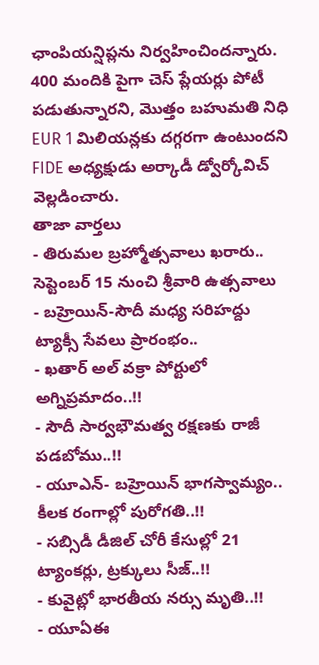ఛాంపియన్షిప్లను నిర్వహించిందన్నారు. 400 మందికి పైగా చెస్ ప్లేయర్లు పోటీ పడుతున్నారని, మొత్తం బహుమతి నిధి EUR 1 మిలియన్లకు దగ్గరగా ఉంటుందని FIDE అధ్యక్షుడు అర్కాడీ డ్వోర్కోవిచ్ వెల్లడించారు.
తాజా వార్తలు
- తిరుమల బ్రహ్మోత్సవాలు ఖరారు.. సెప్టెంబర్ 15 నుంచి శ్రీవారి ఉత్సవాలు
- బహ్రెయిన్-సౌదీ మధ్య సరిహద్దు ట్యాక్సీ సేవలు ప్రారంభం..
- ఖతార్ అల్ వక్రా పోర్టులో అగ్నిప్రమాదం..!!
- సౌదీ సార్వభౌమత్వ రక్షణకు రాజీ పడబోము..!!
- యూఎన్- బహ్రెయిన్ భాగస్వామ్యం.. కీలక రంగాల్లో పురోగతి..!!
- సబ్సిడీ డీజిల్ చోరీ కేసుల్లో 21 ట్యాంకర్లు, ట్రక్కులు సీజ్..!!
- కువైట్లో భారతీయ నర్సు మృతి..!!
- యూఏఈ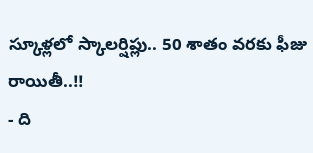స్కూళ్లలో స్కాలర్షిప్లు.. 50 శాతం వరకు ఫీజు రాయితీ..!!
- ది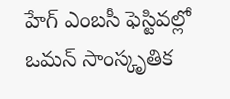హేగ్ ఎంబసీ ఫెస్టివల్లో ఒమన్ సాంస్కృతిక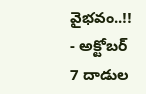వైభవం..!!
- అక్టోబర్ 7 దాడుల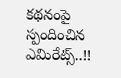కథనంపై స్పందించిన ఎమిరేట్స్..!!